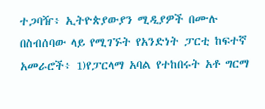ተጋባዥ፥ ኢትዮጵያውያን ሚዲያዎች በሙሉ
በስብሰባው ላይ የሚገኙት የአንድነት ፓርቲ ከፍተኛ አመራሮች፥ 1)የፓርላማ አባል የተከበሩት አቶ ግርማ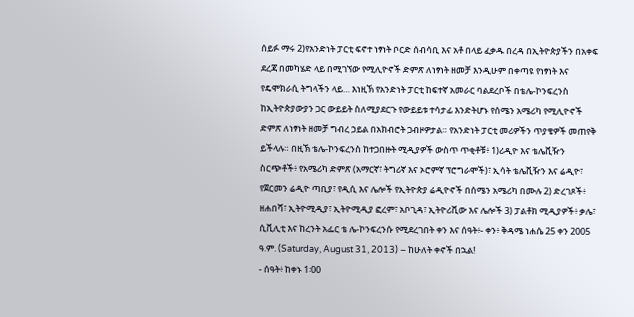ሰይፉ ማሩ 2)የአንድነት ፓርቲ ፍኖተ ነፃነት ቦርድ ሰብሳቢ እና አቶ በላይ ፈቃዱ በረዳ በኢትዮጵያችን በአቀፍ ደረጃ በመካሄድ ላይ በሚገኘው የሚሊዮኖች ድምጽ ለነፃነት ዘመቻ እንዲሁም በቀጣዩ የነፃነት እና የዴሞክራሲ ትግላችን ላይ… እነዚኽ የአንድነት ፓርቲ ከፍተኛ አመራር ባልደረቦች በቴሌ-ኮንፍረንስ ከኢትዮጵያውያን ጋር ውይይት ስለሚያደርጉ የውይይቱ ተሳታፊ እንድትሆኑ የሰሜን አሜሪካ የሚሊዮኖች ድምጽ ለነፃነት ዘመቻ ግብረ ኃይል በአክብሮት ጋብዞዎታል። የአንድነት ፓርቲ መሪዎችን ጥያቄዎች መጠየቅ ይችላሉ። በዚኽ ቴሌ-ኮንፍረንስ ከተጋበዙት ሚዲያዎች ውስጥ ጥቂቶቹ፥ 1)ሪዲዮ እና ቴሌቪዥን ስርጭቶች፥ የአሜሪካ ድምጽ (አማርኛ፣ ትግሪኛ እና ኦሮምኛ ፕሮግራሞች)፣ ኢሳት ቴሌቪዥን እና ሬዲዮ፣ የጀርመን ሬዲዮ ጣቢያ፣ የዲሲ እና ሌሎች የኢትዮጵያ ሬዲዮኖች በሰሜን አሜሪካ በሙሉ 2) ድረገጾች፥ ዘሐበሻ፣ ኢትዮሚዲያ፣ ኢትዮሚዲያ ፎረም፣ አቦጊዳ፣ ኢትዮሪቪው እና ሌሎች 3) ፓልቶክ ሚዲያዎች፥ ቃሌ፣ ሲቪሊቲ እና ከረንት አፌር ቴ ሌ-ኮንፍረንሱ የሚደረገበት ቀን እና ሰዓት፥- ቀን፥ ቅዳሜ ነሐሴ 25 ቀን 2005 ዓ.ም. (Saturday, August 31, 2013) – ከሁለት ቀኖች በኋል!
- ሰዓት፥ ከቀኑ 1፡00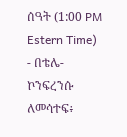ሰዓት (1:00 PM Estern Time)
- በቴሌ-ኮንፍረንሱ ለመሳተፍ፥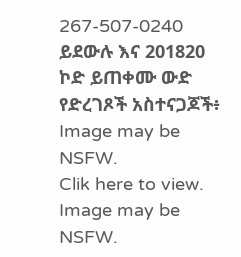267-507-0240 ይደውሉ እና 201820 ኮድ ይጠቀሙ ውድ የድረገጾች አስተናጋጆች፥
Image may be NSFW.
Clik here to view.
Image may be NSFW.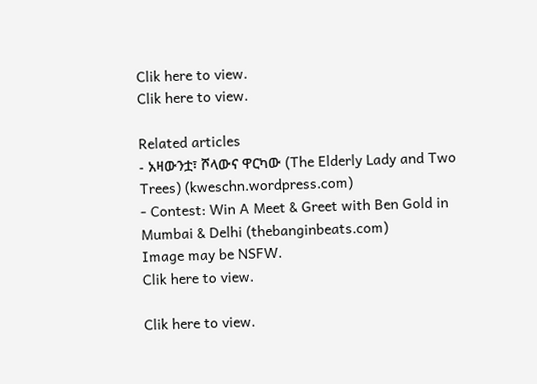Clik here to view.
Clik here to view.

Related articles
- አዛውንቷ፣ ሾላውና ዋርካው (The Elderly Lady and Two Trees) (kweschn.wordpress.com)
- Contest: Win A Meet & Greet with Ben Gold in Mumbai & Delhi (thebanginbeats.com)
Image may be NSFW.
Clik here to view.

Clik here to view.